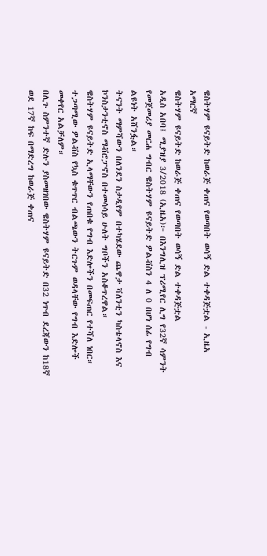ዌስትሃም ዩናይትድ ከወራጅ ቀጠና የወጣበት ወሳኝ ድል ተቀዳጅቷል - ኢዜአ አማርኛ
ዌስትሃም ዩናይትድ ከወራጅ ቀጠና የወጣበት ወሳኝ ድል ተቀዳጅቷል
አዲስ አበባ፤ ሚያዝያ 3/2018 (ኢዜአ)፦ በእንግሊዝ ፕሪሚየር ሊግ የ32ኛ ሳምንት የመጀመሪያ መርሐ ግብር ዌስትሃም ዩናይትድ ዎልቭስን 4 ለ 0 በሆነ ሰፊ የግብ ልዩነት አሸንፏል።
ትናንት ማምሻውን በለንደን ስታዲየም በተካሄደው ጨዋታ ቫለንቲን ካስቴላኖስ እና ኮንስታንቲኖስ ማቭሮፓኖስ በተመሳሳይ ሁለት ግቦችን አስቆጥረዋል።
ዌስትሃም ዩናይትድ ኢላማቸውን የጠበቁ የግብ እድሎችን በመፍጠር የተሻለ ነበር።
ተጋጣሚው ዎልቭስ የኳስ ቁጥጥር ብልጫውን ትርጉም ወዳላቸው የግብ እድሎች መቀየር አልቻለም።
በሊጉ ስምንተኛ ድሉን ያስመዘገበው ዌስትሃም ዩናይትድ በ32 ነጥብ ደረጃውን ከ18ኛ ወደ 17ኛ ከፍ በማድረግ ከወራጅ ቀጠና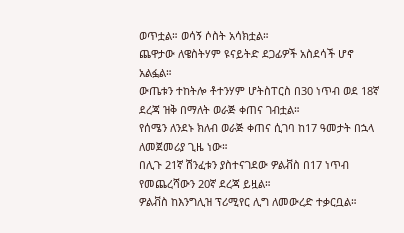ወጥቷል። ወሳኝ ሶስት አሳክቷል።
ጨዋታው ለዌስትሃም ዩናይትድ ደጋፊዎች አስደሳች ሆኖ አልፏል።
ውጤቱን ተከትሎ ቶተንሃም ሆትስፐርስ በ30 ነጥብ ወደ 18ኛ ደረጃ ዝቅ በማለት ወራጅ ቀጠና ገብቷል።
የሰሜን ለንደኑ ክለብ ወራጅ ቀጠና ሲገባ ከ17 ዓመታት በኋላ ለመጀመሪያ ጊዜ ነው።
በሊጉ 21ኛ ሽንፈቱን ያስተናገደው ዎልቭስ በ17 ነጥብ የመጨረሻውን 20ኛ ደረጃ ይዟል።
ዎልቭስ ከእንግሊዝ ፕሪሚየር ሊግ ለመውረድ ተቃርቧል።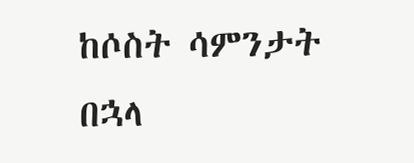ከሶስት ሳምንታት በኋላ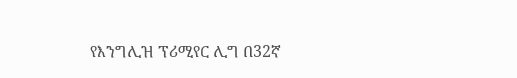የእንግሊዝ ፕሪሚየር ሊግ በ32ኛ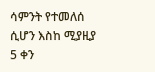ሳምንት የተመለሰ ሲሆን እስከ ሚያዚያ 5 ቀን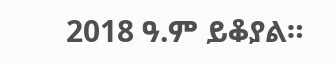2018 ዓ.ም ይቆያል።